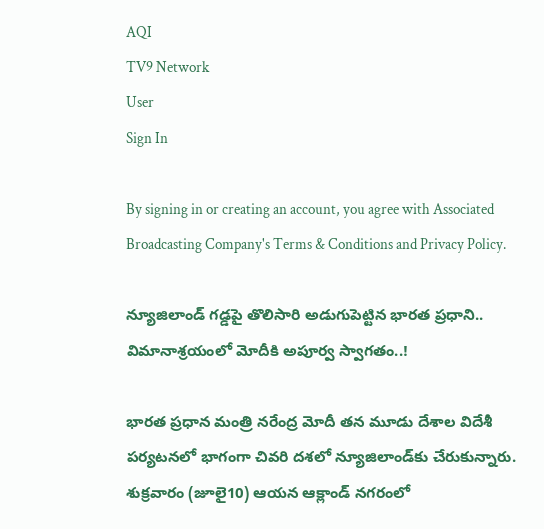AQI
TV9 Network
User
Sign In

By signing in or creating an account, you agree with Associated Broadcasting Company's Terms & Conditions and Privacy Policy.

న్యూజిలాండ్ గడ్డపై తొలిసారి అడుగుపెట్టిన భారత ప్రధాని.. విమానాశ్రయంలో మోదీకి అపూర్వ స్వాగతం..!

భారత ప్రధాన మంత్రి నరేంద్ర మోదీ తన మూడు దేశాల విదేశీ పర్యటనలో భాగంగా చివరి దశలో న్యూజిలాండ్‌కు చేరుకున్నారు. శుక్రవారం (జూలై10) ఆయన ఆక్లాండ్ నగరంలో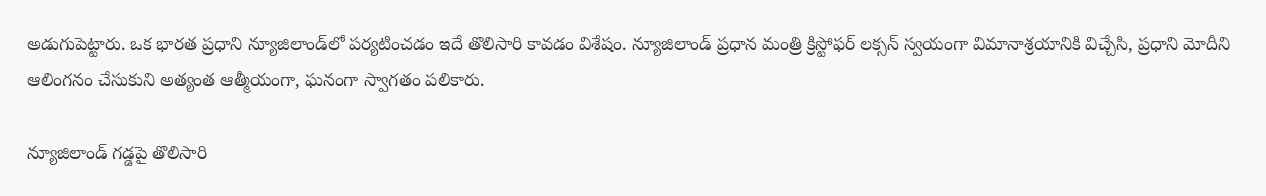అడుగుపెట్టారు. ఒక భారత ప్రధాని న్యూజిలాండ్‌లో పర్యటించడం ఇదే తొలిసారి కావడం విశేషం. న్యూజిలాండ్ ప్రధాన మంత్రి క్రిస్టోఫర్ లక్సన్ స్వయంగా విమానాశ్రయానికి విచ్చేసి, ప్రధాని మోదీని ఆలింగనం చేసుకుని అత్యంత ఆత్మీయంగా, ఘనంగా స్వాగతం పలికారు.

న్యూజిలాండ్ గడ్డపై తొలిసారి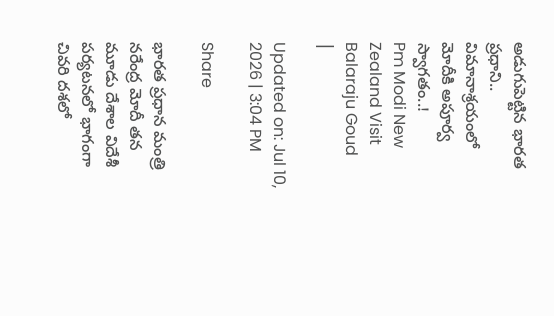అడుగుపెట్టిన భారత ప్రధాని.. విమానాశ్రయంలో మోదీకి అపూర్వ స్వాగతం..!
Pm Modi New Zealand Visit
Balaraju Goud
|

Updated on: Jul 10, 2026 | 3:04 PM

Share

భారత ప్రధాన మంత్రి నరేంద్ర మోదీ తన మూడు దేశాల విదేశీ పర్యటనలో భాగంగా చివరి దశలో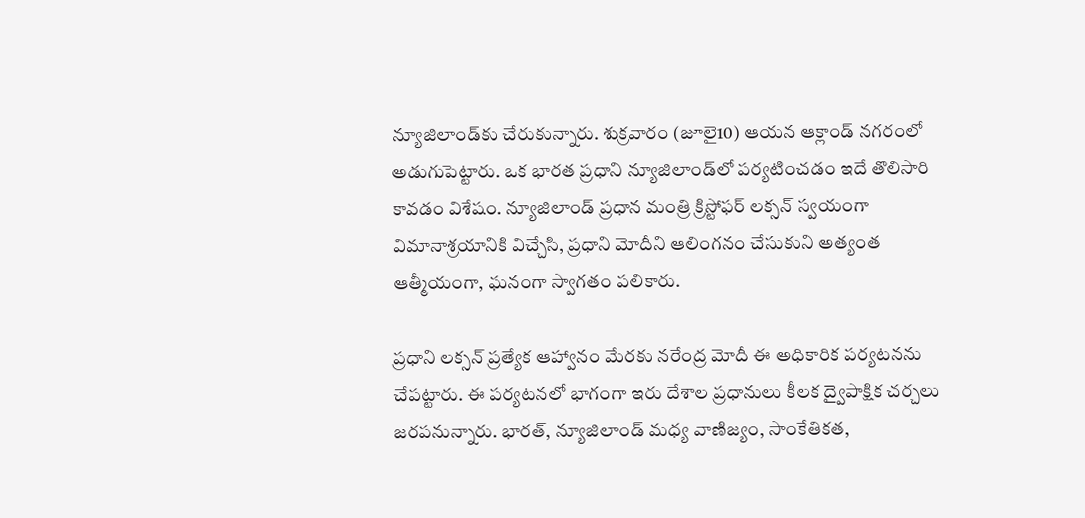న్యూజిలాండ్‌కు చేరుకున్నారు. శుక్రవారం (జూలై10) ఆయన ఆక్లాండ్ నగరంలో అడుగుపెట్టారు. ఒక భారత ప్రధాని న్యూజిలాండ్‌లో పర్యటించడం ఇదే తొలిసారి కావడం విశేషం. న్యూజిలాండ్ ప్రధాన మంత్రి క్రిస్టోఫర్ లక్సన్ స్వయంగా విమానాశ్రయానికి విచ్చేసి, ప్రధాని మోదీని ఆలింగనం చేసుకుని అత్యంత ఆత్మీయంగా, ఘనంగా స్వాగతం పలికారు.

ప్రధాని లక్సన్ ప్రత్యేక ఆహ్వానం మేరకు నరేంద్ర మోదీ ఈ అధికారిక పర్యటనను చేపట్టారు. ఈ పర్యటనలో భాగంగా ఇరు దేశాల ప్రధానులు కీలక ద్వైపాక్షిక చర్చలు జరపనున్నారు. భారత్, న్యూజిలాండ్ మధ్య వాణిజ్యం, సాంకేతికత,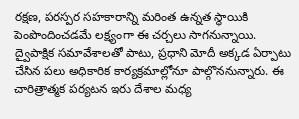రక్షణ, పరస్పర సహకారాన్ని మరింత ఉన్నత స్థాయికి పెంపొందించడమే లక్ష్యంగా ఈ చర్చలు సాగనున్నాయి. ద్వైపాక్షిక సమావేశాలతో పాటు, ప్రధాని మోదీ అక్కడ ఏర్పాటు చేసిన పలు అధికారిక కార్యక్రమాల్లోనూ పాల్గొననున్నారు. ఈ చారిత్రాత్మక పర్యటన ఇరు దేశాల మధ్య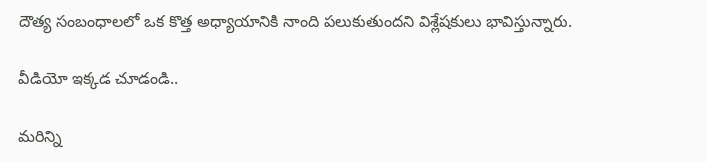దౌత్య సంబంధాలలో ఒక కొత్త అధ్యాయానికి నాంది పలుకుతుందని విశ్లేషకులు భావిస్తున్నారు.

వీడియో ఇక్కడ చూడండి..

మరిన్ని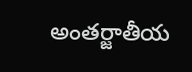అంతర్జాతీయ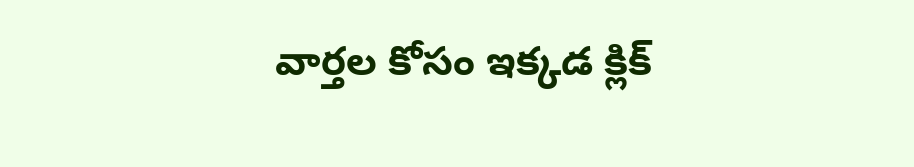వార్తల కోసం ఇక్కడ క్లిక్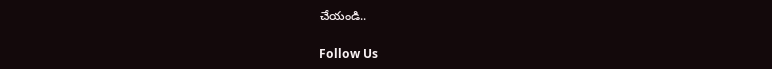చేయండి..

Follow Us